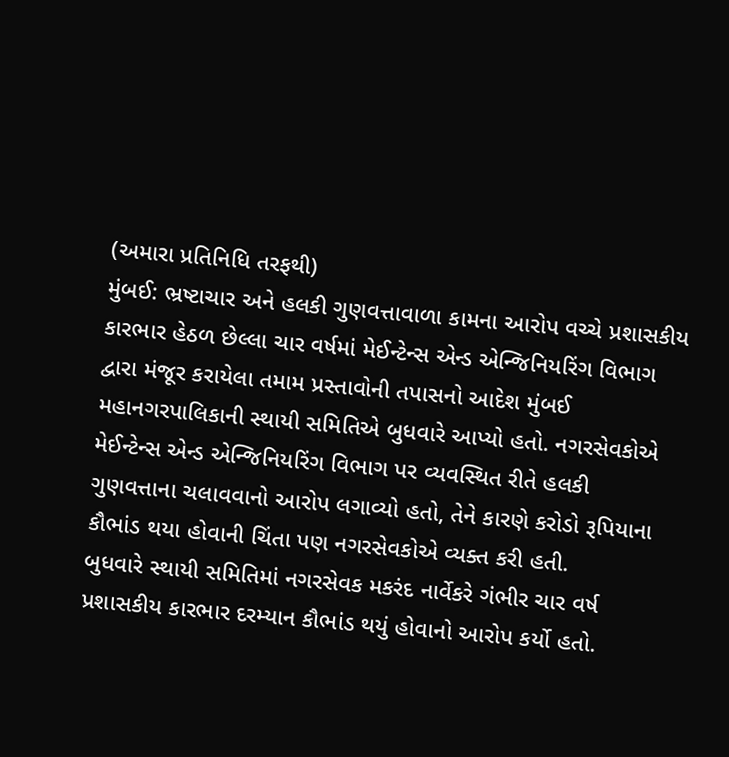(અમારા પ્રતિનિધિ તરફથી)
મુંબઈ: ભ્રષ્ટાચાર અને હલકી ગુણવત્તાવાળા કામના આરોપ વચ્ચે પ્રશાસકીય કારભાર હેઠળ છેલ્લા ચાર વર્ષમાં મેઈન્ટેન્સ એન્ડ એન્જિનિયરિંગ વિભાગ દ્વારા મંજૂર કરાયેલા તમામ પ્રસ્તાવોની તપાસનો આદેશ મુંબઈ મહાનગરપાલિકાની સ્થાયી સમિતિએ બુધવારે આપ્યો હતો. નગરસેવકોએ મેઈન્ટેન્સ એન્ડ એન્જિનિયરિંગ વિભાગ પર વ્યવસ્થિત રીતે હલકી ગુણવત્તાના ચલાવવાનો આરોપ લગાવ્યો હતો, તેને કારણે કરોડો રૂપિયાના કૌભાંડ થયા હોવાની ચિંતા પણ નગરસેવકોએ વ્યક્ત કરી હતી.
બુધવારે સ્થાયી સમિતિમાં નગરસેવક મકરંદ નાર્વેકરે ગંભીર ચાર વર્ષ પ્રશાસકીય કારભાર દરમ્યાન કૌભાંડ થયું હોવાનો આરોપ કર્યો હતો.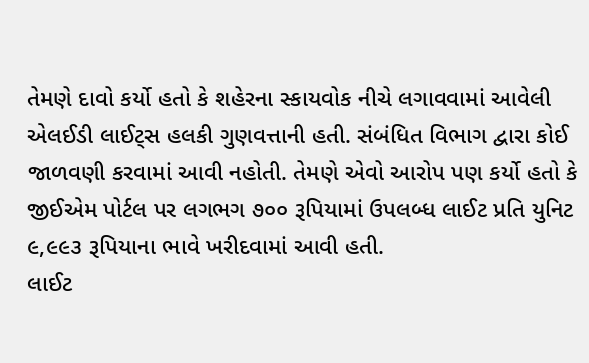તેમણે દાવો કર્યો હતો કે શહેરના સ્કાયવોક નીચે લગાવવામાં આવેલી એલઈડી લાઈટ્સ હલકી ગુણવત્તાની હતી. સંબંધિત વિભાગ દ્વારા કોઈ જાળવણી કરવામાં આવી નહોતી. તેમણે એવો આરોપ પણ કર્યો હતો કે જીઈએમ પોર્ટલ પર લગભગ ૭૦૦ રૂપિયામાં ઉપલબ્ધ લાઈટ પ્રતિ યુનિટ ૯,૯૯૩ રૂપિયાના ભાવે ખરીદવામાં આવી હતી.
લાઈટ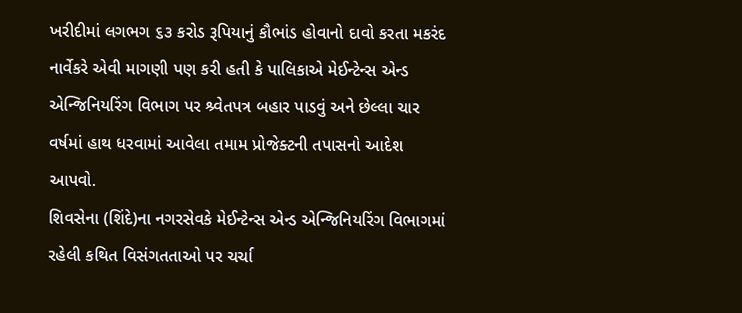ખરીદીમાં લગભગ ૬૩ કરોડ રૂપિયાનું કૌભાંડ હોવાનો દાવો કરતા મકરંદ નાર્વેકરે એવી માગણી પણ કરી હતી કે પાલિકાએ મેઈન્ટેન્સ એન્ડ એન્જિનિયરિંગ વિભાગ પર શ્ર્વેતપત્ર બહાર પાડવું અને છેલ્લા ચાર વર્ષમાં હાથ ધરવામાં આવેલા તમામ પ્રોજેક્ટની તપાસનો આદેશ આપવો.
શિવસેના (શિંદે)ના નગરસેવકે મેઈન્ટેન્સ એન્ડ એન્જિનિયરિંગ વિભાગમાં રહેલી કથિત વિસંગતતાઓ પર ચર્ચા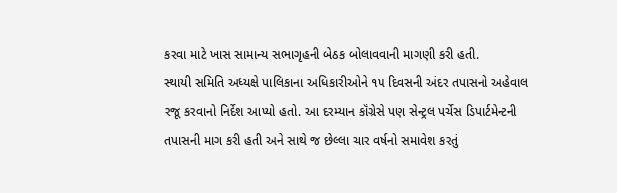કરવા માટે ખાસ સામાન્ય સભાગૃહની બેઠક બોલાવવાની માગણી કરી હતી.
સ્થાયી સમિતિ અધ્યક્ષે પાલિકાના અધિકારીઓને ૧૫ દિવસની અંદર તપાસનો અહેવાલ રજૂ કરવાનો નિર્દેશ આપ્યો હતો. આ દરમ્યાન કૉંગ્રેસે પણ સેન્ટ્રલ પર્ચેસ ડિપાર્ટમેન્ટની તપાસની માગ કરી હતી અને સાથે જ છેલ્લા ચાર વર્ષનો સમાવેશ કરતું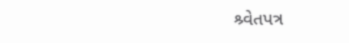શ્ર્વેતપત્ર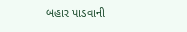બહાર પાડવાની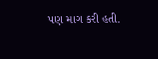પણ માગ કરી હતી.